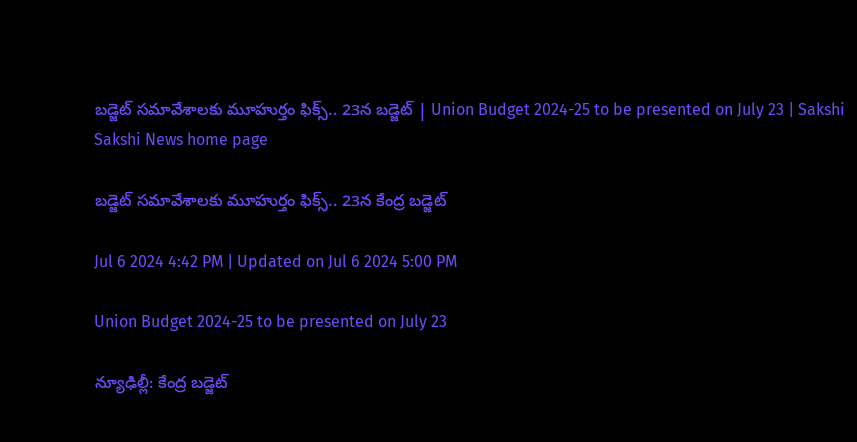బ‌డ్జెట్ స‌మావేశాల‌కు మూహుర్తం ఫిక్స్‌.. 23న బ‌డ్జెట్ | Union Budget 2024-25 to be presented on July 23 | Sakshi
Sakshi News home page

బ‌డ్జెట్ స‌మావేశాల‌కు మూహుర్తం ఫిక్స్‌.. 23న కేంద్ర బ‌డ్జెట్

Jul 6 2024 4:42 PM | Updated on Jul 6 2024 5:00 PM

Union Budget 2024-25 to be presented on July 23

న్యూఢిల్లీ: కేంద్ర‌ బడ్జెట్‌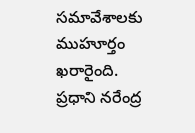సమావేశాలకు ముహూర్తం ఖ‌రారైంది. ప్ర‌ధాని న‌రేంద్ర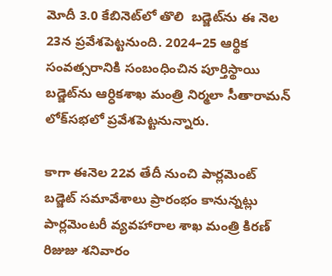మోదీ 3.0 కేబినెట్‌లో తొలి  బ‌డ్జెట్‌ను ఈ నెల 23న ప్ర‌వేశ‌పెట్ట‌నుంది. 2024–25 ఆర్థిక సంవత్సరానికి సంబంధించిన పూర్తిస్థాయి బడ్జెట్‌ను ఆర్ధిక‌శాఖ మంత్రి నిర్మ‌లా సీతారామ‌న్‌ లోక్‌సభలో ప్రవేశపెట్టనున్నారు.

కాగా ఈనెల 22వ తేదీ నుంచి పార్లమెంట్‌ బడ్జెట్‌ సమావేశాలు ప్రారంభం కానున్నట్లు పార్లమెంటరీ వ్యవహారాల శాఖ మంత్రి కిరణ్‌ రిజుజు శనివారం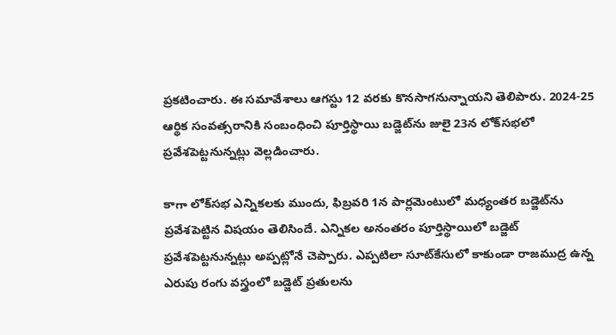ప్రకటించారు. ఈ స‌మావేశాలు ఆగస్టు 12 వ‌ర‌కు కొన‌సాగ‌నున్నాయ‌ని తెలిపారు. 2024-25 ఆర్థిక సంవత్సరానికి సంబంధించి పూర్తిస్థాయి బడ్జెట్‌ను జులై 23న లోక్‌సభలో ప్రవేశపెట్టనున్నట్లు వెల్లడించారు.

కాగా లోక్‌సభ ఎన్నికలకు ముందు, ఫిబ్రవరి 1న పార్లమెంటులో మధ్యంతర బడ్జెట్‌ను ప్రవేశపెట్టిన విష‌యం తెలిసిందే. ఎన్నికల అనంతరం పూర్తిస్థాయిలో బడ్జెట్‌ ప్రవేశపెట్టనున్న‌ట్లు అప్ప‌ట్లోనే చెప్పారు. ఎప్పటిలా సూట్‌కేసులో కాకుండా రాజముద్ర ఉన్న ఎరుపు రంగు వస్త్రంలో బడ్జెట్‌ ప్రతులను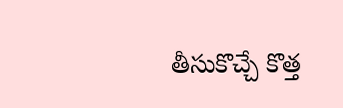తీసుకొచ్చే కొత్త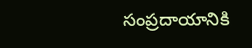సంప్రదాయానికి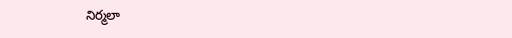నిర్మ‌లా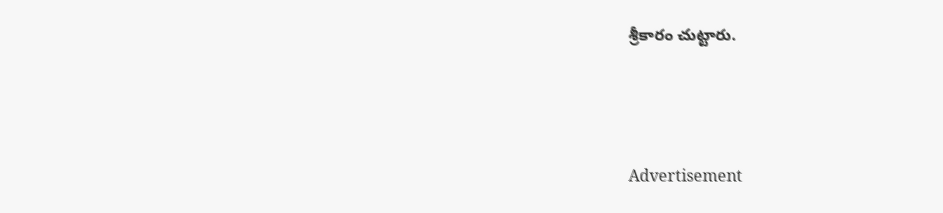శ్రీకారం చుట్టారు.





Advertisement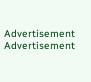Advertisement
Advertisement